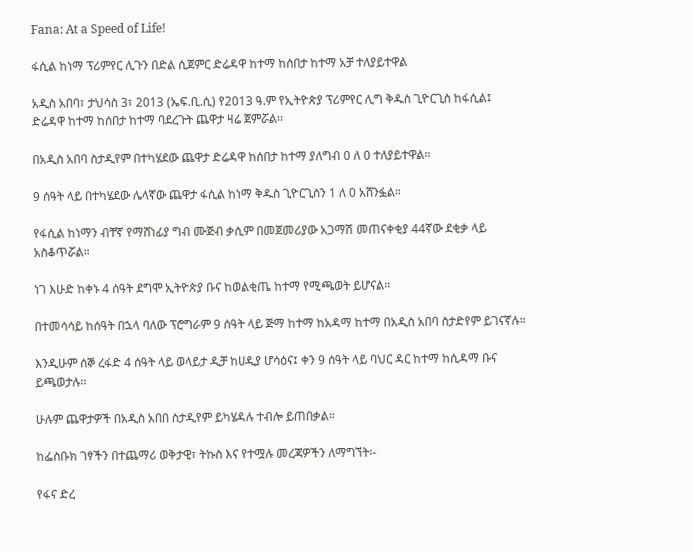Fana: At a Speed of Life!

ፋሲል ከነማ ፕሪምየር ሊጉን በድል ሲጀምር ድሬዳዋ ከተማ ከሰበታ ከተማ አቻ ተለያይተዋል

አዲስ አበባ፣ ታህሳስ 3፣ 2013 (ኤፍ.ቢ.ሲ) የ2013 ዓ.ም የኢትዮጵያ ፕሪምየር ሊግ ቅዱስ ጊዮርጊስ ከፋሲል፤
ድሬዳዋ ከተማ ከሰበታ ከተማ ባደረጉት ጨዋታ ዛሬ ጀምሯል፡፡

በአዲስ አበባ ስታዲየም በተካሄደው ጨዋታ ድሬዳዋ ከሰበታ ከተማ ያለግብ 0 ለ 0 ተለያይተዋል።

9 ሰዓት ላይ በተካሄደው ሌላኛው ጨዋታ ፋሲል ከነማ ቅዱስ ጊዮርጊስን 1 ለ 0 አሸንፏል።

የፋሲል ከነማን ብቸኛ የማሸነፊያ ግብ ሙጅብ ቃሲም በመጀመሪያው አጋማሽ መጠናቀቂያ 44ኛው ደቂቃ ላይ አስቆጥሯል።

ነገ እሁድ ከቀኑ 4 ሰዓት ደግሞ ኢትዮጵያ ቡና ከወልቂጤ ከተማ የሚጫወት ይሆናል፡፡

በተመሳሳይ ከሰዓት በኋላ ባለው ፕሮግራም 9 ሰዓት ላይ ጅማ ከተማ ከአዳማ ከተማ በአዲስ አበባ ስታድየም ይገናኛሉ።

እንዲሁም ሰኞ ረፋድ 4 ሰዓት ላይ ወላይታ ዲቻ ከሀዲያ ሆሳዕና፤ ቀን 9 ሰዓት ላይ ባህር ዳር ከተማ ከሲዳማ ቡና ይጫወታሉ፡፡

ሁሉም ጨዋታዎች በአዲስ አበበ ስታዲየም ይካሄዳሉ ተብሎ ይጠበቃል።

ከፌስቡክ ገፃችን በተጨማሪ ወቅታዊ፣ ትኩስ እና የተሟሉ መረጃዎችን ለማግኘት፡-

የፋና ድረ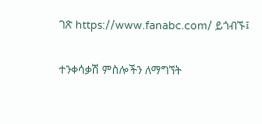ገጽ https://www.fanabc.com/ ይጎብኙ፤

ተንቀሳቃሽ ምስሎችን ለማግኘት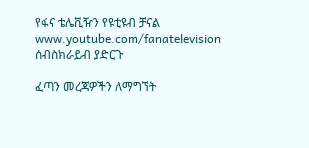የፋና ቴሌቪዥን የዩቲዩብ ቻናል www.youtube.com/fanatelevision ሰብስክራይብ ያድርጉ

ፈጣን መረጃዎችን ለማግኘት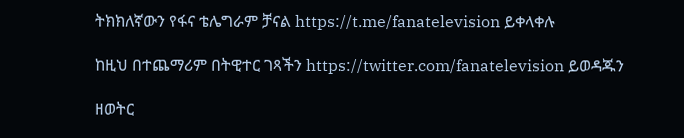ትክክለኛውን የፋና ቴሌግራም ቻናል https://t.me/fanatelevision ይቀላቀሉ

ከዚህ በተጨማሪም በትዊተር ገጻችን https://twitter.com/fanatelevision ይወዳጁን

ዘወትር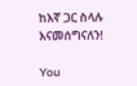ከእኛ ጋር ስላሉ እናመሰግናለን!

You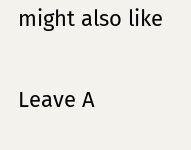might also like

Leave A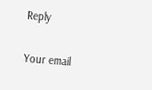Reply

Your email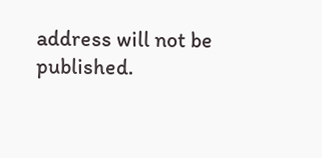address will not be published.